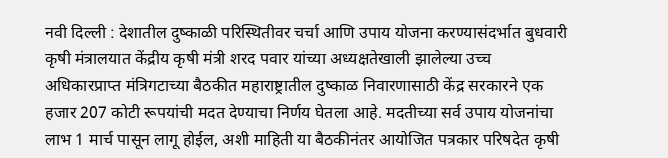नवी दिल्ली : देशातील दुष्काळी परिस्थितीवर चर्चा आणि उपाय योजना करण्यासंदर्भात बुधवारी कृषी मंत्रालयात केंद्रीय कृषी मंत्री शरद पवार यांच्या अध्यक्षतेखाली झालेल्या उच्च अधिकारप्राप्त मंत्रिगटाच्या बैठकीत महाराष्ट्रातील दुष्काळ निवारणासाठी केंद्र सरकारने एक हजार 207 कोटी रूपयांची मदत देण्याचा निर्णय घेतला आहे. मदतीच्या सर्व उपाय योजनांचा लाभ 1 मार्च पासून लागू होईल, अशी माहिती या बैठकीनंतर आयोजित पत्रकार परिषदेत कृषी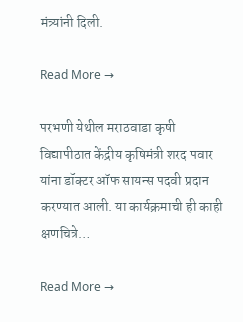मंत्र्यांनी दिली.

Read More →

परभणी येथील मराठवाडा कृषी विद्यापीठात केंद्रीय कृषिमंत्री शरद पवार यांना डॉक्टर ऑफ सायन्स पदवी प्रदान करण्यात आली. या कार्यक्रमाची ही काही क्षणचित्रे…

Read More →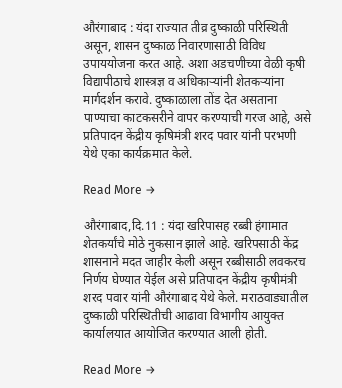औरंगाबाद : यंदा राज्यात तीव्र दुष्काळी परिस्थिती असून, शासन दुष्काळ निवारणासाठी विविध उपाययोजना करत आहे. अशा अडचणीच्या वेळी कृषी विद्यापीठाचे शास्त्रज्ञ व अधिकार्‍यांनी शेतकर्‍यांना मार्गदर्शन करावे. दुष्काळाला तोंड देत असताना पाण्याचा काटकसरीने वापर करण्याची गरज आहे, असे प्रतिपादन केंद्रीय कृषिमंत्री शरद पवार यांनी परभणी येथे एका कार्यक्रमात केले.

Read More →

औरंगाबाद,दि.11 : यंदा खरिपासह रब्बी हंगामात शेतकर्यांचे मोठे नुकसान झाले आहे. खरिपसाठी केंद्र शासनाने मदत जाहीर केली असून रब्बीसाठी लवकरच निर्णय घेण्यात येईल असे प्रतिपादन केंद्रीय कृषीमंत्री शरद पवार यांनी औरंगाबाद येथे केले. मराठवाड्यातील दुष्काळी परिस्थितीची आढावा विभागीय आयुक्त कार्यालयात आयोजित करण्यात आली होती.

Read More →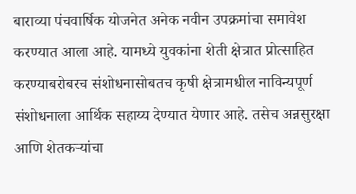बाराव्या पंचवार्षिक योजनेत अनेक नवीन उपक्रमांचा समावेश करण्यात आला आहे. यामध्ये युवकांना शेती क्षेत्रात प्रोत्साहित करण्याबरोबरच संशोधनासोबतच कृषी क्षेत्रामधील नाविन्यपूर्ण संशोधनाला आर्थिक सहाय्य देण्यात येणार आहे. तसेच अन्नसुरक्षा आणि शेतकर्‍यांचा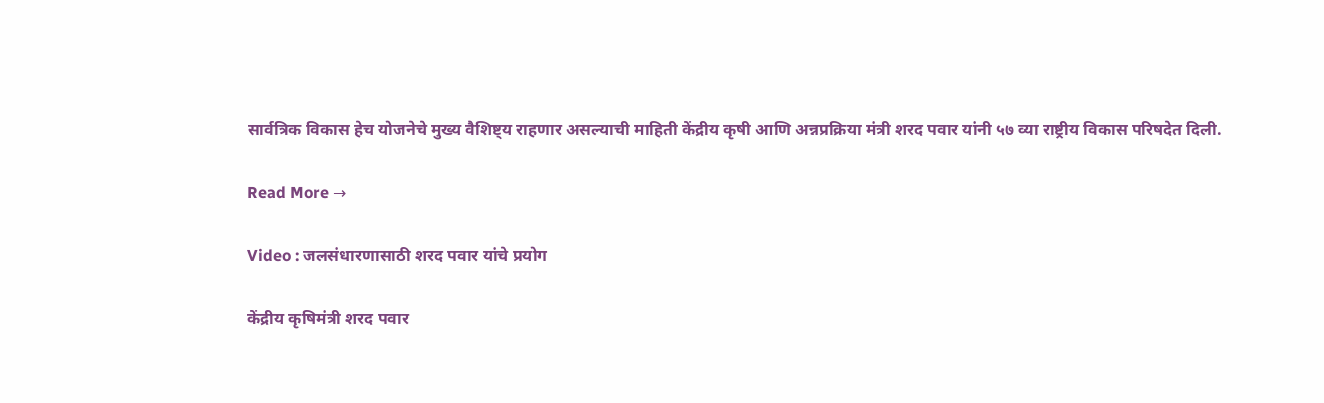सार्वत्रिक विकास हेच योजनेचे मुख्य वैशिष्ट्य राहणार असल्याची माहिती केंद्रीय कृषी आणि अन्नप्रक्रिया मंत्री शरद पवार यांनी ५७ व्या राष्ट्रीय विकास परिषदेत दिली.

Read More →

Video : जलसंधारणासाठी शरद पवार यांचे प्रयोग

केंद्रीय कृषिमंत्री शरद पवार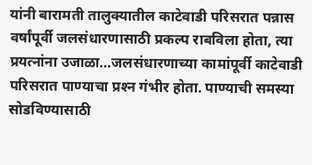यांनी बारामती तालुक्यातील काटेवाडी परिसरात पन्नास वर्षांपूर्वी जलसंधारणासाठी प्रकल्प राबविला होता, त्या प्रयत्नांना उजाळा…जलसंधारणाच्या कामांपूर्वी काटेवाडी परिसरात पाण्याचा प्रश्‍न गंभीर होता. पाण्याची समस्या सोडविण्यासाठी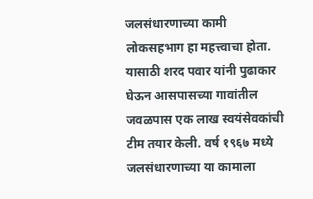जलसंधारणाच्या कामी लोकसहभाग हा महत्त्वाचा होता. यासाठी शरद पवार यांनी पुढाकार घेऊन आसपासच्या गावांतील जवळपास एक लाख स्वयंसेवकांची टीम तयार केली. वर्ष १९६७ मध्ये जलसंधारणाच्या या कामाला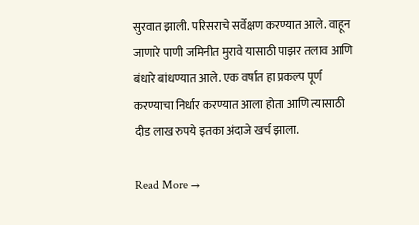सुरवात झाली. परिसराचे सर्वेक्षण करण्यात आले. वाहून जाणारे पाणी जमिनीत मुरावे यासाठी पाझर तलाव आणि बंधारे बांधण्यात आले. एक वर्षात हा प्रकल्प पूर्ण करण्याचा निर्धार करण्यात आला होता आणि त्यासाठी दीड लाख रुपये इतका अंदाजे खर्च झाला.

Read More →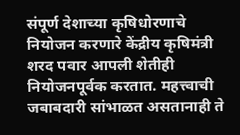संपूर्ण देशाच्या कृषिधोरणाचे नियोजन करणारे केंद्रीय कृषिमंत्री शरद पवार आपली शेतीही नियोजनपूर्वक करतात. महत्त्वाची जबाबदारी सांभाळत असतानाही ते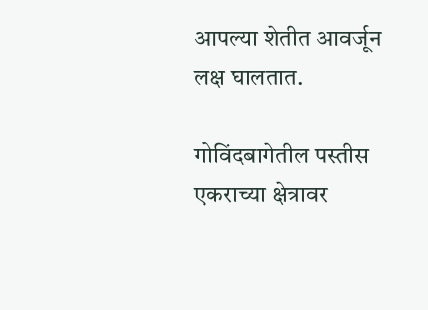आपल्या शेतीत आवर्जून लक्ष घालतात.

गोविंदबागेतील पस्तीस एकराच्या क्षेत्रावर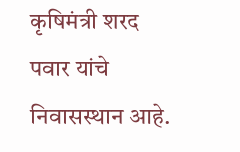कृषिमंत्री शरद पवार यांचे निवासस्थान आहे.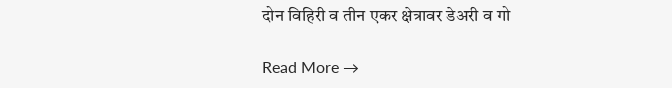दोन विहिरी व तीन एकर क्षेत्रावर डेअरी व गो

Read More →